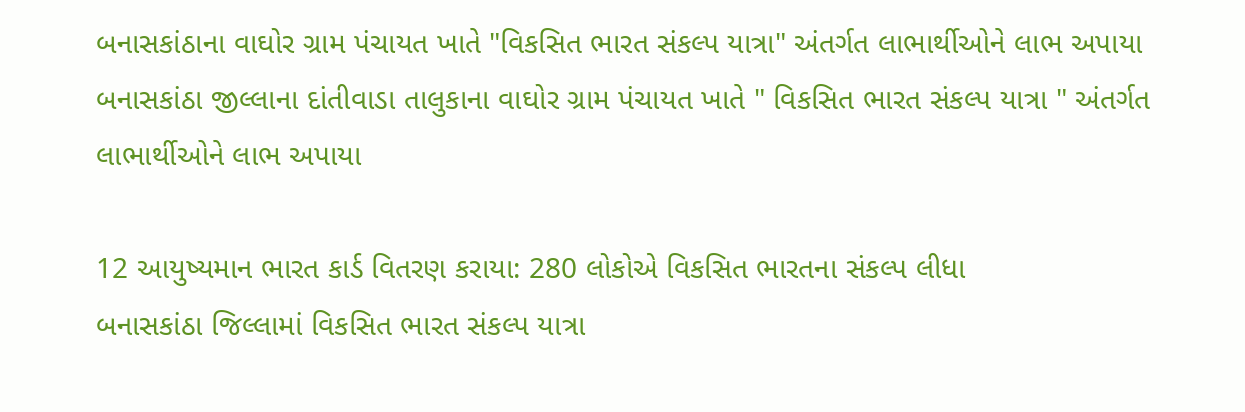બનાસકાંઠાના વાઘોર ગ્રામ પંચાયત ખાતે "વિકસિત ભારત સંકલ્પ યાત્રા" અંતર્ગત લાભાર્થીઓને લાભ અપાયા
બનાસકાંઠા જીલ્લાના દાંતીવાડા તાલુકાના વાઘોર ગ્રામ પંચાયત ખાતે " વિકસિત ભારત સંકલ્પ યાત્રા " અંતર્ગત લાભાર્થીઓને લાભ અપાયા

12 આયુષ્યમાન ભારત કાર્ડ વિતરણ કરાયા: 280 લોકોએ વિકસિત ભારતના સંકલ્પ લીધા
બનાસકાંઠા જિલ્લામાં વિકસિત ભારત સંકલ્પ યાત્રા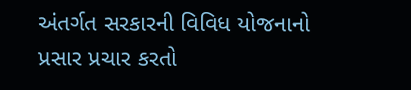અંતર્ગત સરકારની વિવિધ યોજનાનો પ્રસાર પ્રચાર કરતો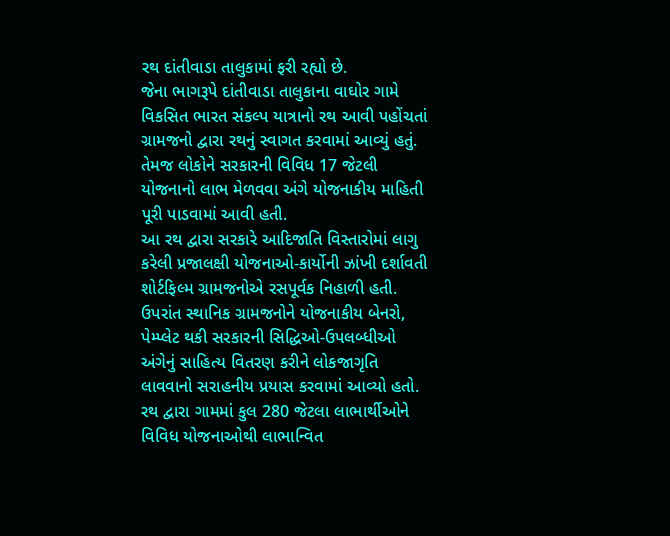રથ દાંતીવાડા તાલુકામાં ફરી રહ્યો છે.
જેના ભાગરૂપે દાંતીવાડા તાલુકાના વાઘોર ગામે વિકસિત ભારત સંકલ્પ યાત્રાનો રથ આવી પહોંચતાં ગ્રામજનો દ્વારા રથનું સ્વાગત કરવામાં આવ્યું હતું. તેમજ લોકોને સરકારની વિવિધ 17 જેટલી યોજનાનો લાભ મેળવવા અંગે યોજનાકીય માહિતી પૂરી પાડવામાં આવી હતી.
આ રથ દ્વારા સરકારે આદિજાતિ વિસ્તારોમાં લાગુ કરેલી પ્રજાલક્ષી યોજનાઓ-કાર્યોની ઝાંખી દર્શાવતી શોર્ટફિલ્મ ગ્રામજનોએ રસપૂર્વક નિહાળી હતી. ઉપરાંત સ્થાનિક ગ્રામજનોને યોજનાકીય બેનરો, પેમ્પ્લેટ થકી સરકારની સિદ્ધિઓ-ઉપલબ્ધીઓ અંગેનું સાહિત્ય વિતરણ કરીને લોકજાગૃતિ લાવવાનો સરાહનીય પ્રયાસ કરવામાં આવ્યો હતો.
રથ દ્વારા ગામમાં કુલ 280 જેટલા લાભાર્થીઓને વિવિધ યોજનાઓથી લાભાન્વિત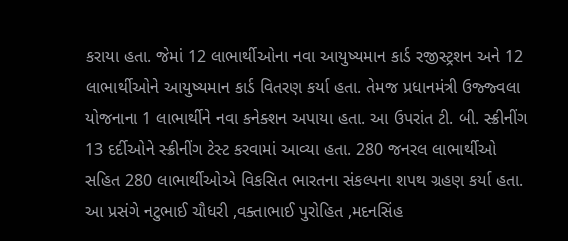કરાયા હતા. જેમાં 12 લાભાર્થીઓના નવા આયુષ્યમાન કાર્ડ રજીસ્ટ્રશન અને 12 લાભાર્થીઓને આયુષ્યમાન કાર્ડ વિતરણ કર્યા હતા. તેમજ પ્રધાનમંત્રી ઉજ્જ્વલા યોજનાના 1 લાભાર્થીને નવા કનેક્શન અપાયા હતા. આ ઉપરાંત ટી. બી. સ્ક્રીનીંગ 13 દર્દીઓને સ્ક્રીનીંગ ટેસ્ટ કરવામાં આવ્યા હતા. 280 જનરલ લાભાર્થીઓ સહિત 280 લાભાર્થીઓએ વિકસિત ભારતના સંકલ્પના શપથ ગ્રહણ કર્યા હતા.
આ પ્રસંગે નટુભાઈ ચૌધરી ,વક્તાભાઈ પુરોહિત ,મદનસિંહ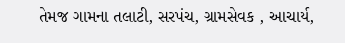તેમજ ગામના તલાટી, સરપંચ, ગ્રામસેવક , આચાર્ય,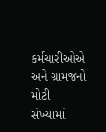કર્મચારીઓએ અને ગ્રામજનો મોટી સંખ્યામાં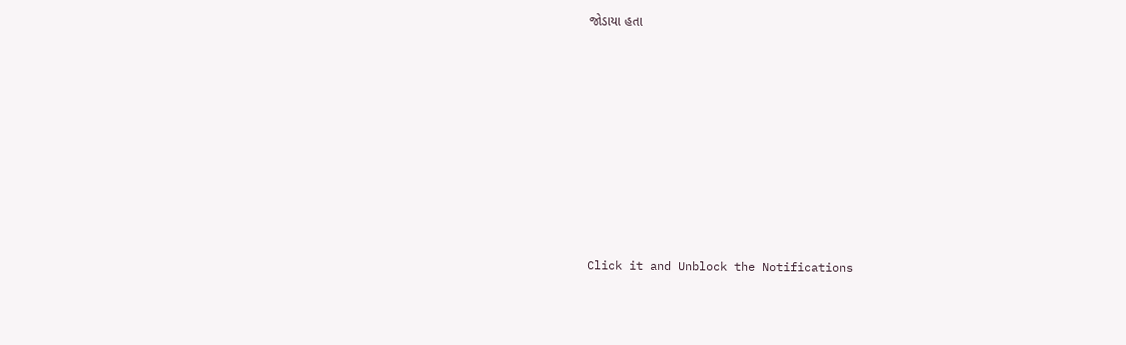જોડાયા હતા












Click it and Unblock the Notifications